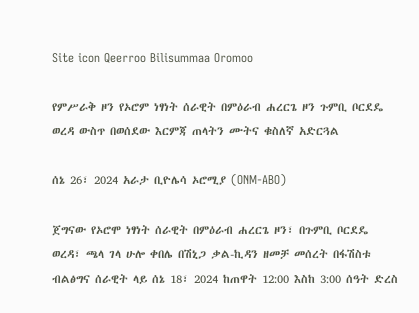Site icon Qeerroo Bilisummaa Oromoo

የምሥራቅ ዞን የኦሮም ነፃነት ሰራዊት በምዕራብ ሐረርጌ ዞን ጉምቢ ቦርደዴ ወረዳ ውስጥ በወሰደው እርምጃ ጠላትን ሙትና ቁስለኛ አድርጓል

ሰኔ 26፣ 2024 አራታ ቢዮሌሳ ኦሮሚያ (ONM-ABO)

ጀግናው የኦሮሞ ነፃነት ሰራዊት በምዕራብ ሐረርጌ ዞን፣ በጉምቢ ቦርደዴ ወረዳ፣ ጫላ ገላ ሁሎ ቀበሌ በሽኒጋ ቃል-ኪዳን ዘመቻ መሰረት በፋሽስቱ ብልፅግና ሰራዊት ላይ ሰኔ 18፣ 2024 ከጠዋት 12:00 እስከ 3:00 ሰዓት ድረስ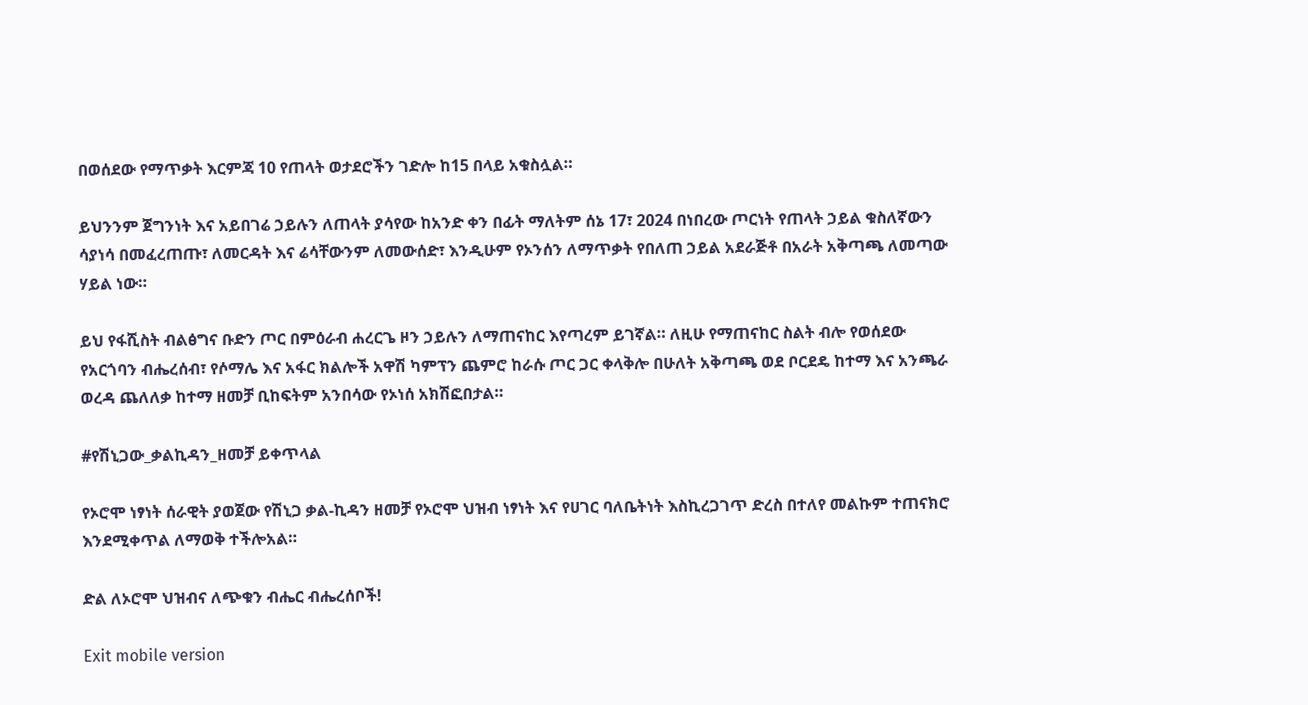በወሰደው የማጥቃት እርምጃ 10 የጠላት ወታደሮችን ገድሎ ከ15 በላይ አቁስሏል።

ይህንንም ጀግንነት እና አይበገሬ ኃይሉን ለጠላት ያሳየው ከአንድ ቀን በፊት ማለትም ሰኔ 17፣ 2024 በነበረው ጦርነት የጠላት ኃይል ቁስለኛውን ሳያነሳ በመፈረጠጡ፣ ለመርዳት እና ሬሳቸውንም ለመውሰድ፣ እንዲሁም የኦንሰን ለማጥቃት የበለጠ ኃይል አደራጅቶ በአራት አቅጣጫ ለመጣው ሃይል ነው።

ይህ የፋሺስት ብልፅግና ቡድን ጦር በምዕራብ ሐረርጌ ዞን ኃይሉን ለማጠናከር እየጣረም ይገኛል። ለዚሁ የማጠናከር ስልት ብሎ የወሰደው የአርጎባን ብሔረሰብ፣ የሶማሌ እና አፋር ክልሎች አዋሽ ካምፕን ጨምሮ ከራሱ ጦር ጋር ቀላቅሎ በሁለት አቅጣጫ ወደ ቦርደዴ ከተማ እና አንጫራ ወረዳ ጨለለቃ ከተማ ዘመቻ ቢከፍትም አንበሳው የኦነሰ አክሽፎበታል።

#የሽኒጋው_ቃልኪዳን_ዘመቻ ይቀጥላል

የኦሮሞ ነፃነት ሰራዊት ያወጀው የሽኒጋ ቃል-ኪዳን ዘመቻ የኦሮሞ ህዝብ ነፃነት እና የሀገር ባለቤትነት እስኪረጋገጥ ድረስ በተለየ መልኩም ተጠናክሮ እንደሚቀጥል ለማወቅ ተችሎአል።

ድል ለኦሮሞ ህዝብና ለጭቁን ብሔር ብሔረሰቦች!

Exit mobile version